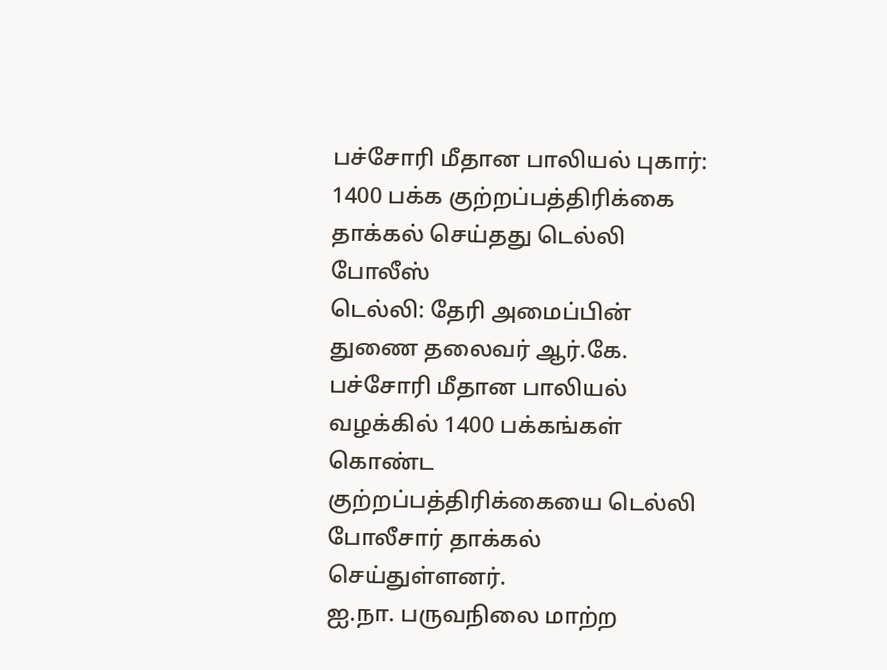பச்சோரி மீதான பாலியல் புகார்: 1400 பக்க குற்றப்பத்திரிக்கை தாக்கல் செய்தது டெல்லி போலீஸ்
டெல்லி: தேரி அமைப்பின் துணை தலைவர் ஆர்.கே. பச்சோரி மீதான பாலியல் வழக்கில் 1400 பக்கங்கள் கொண்ட குற்றப்பத்திரிக்கையை டெல்லி போலீசார் தாக்கல் செய்துள்ளனர்.
ஐ.நா. பருவநிலை மாற்ற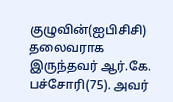குழுவின்(ஐபிசிசி) தலைவராக இருந்தவர் ஆர்.கே. பச்சோரி(75). அவர்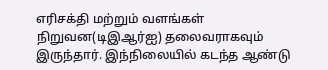எரிசக்தி மற்றும் வளங்கள் நிறுவன(டிஇஆர்ஐ) தலைவராகவும் இருந்தார். இந்நிலையில் கடந்த ஆண்டு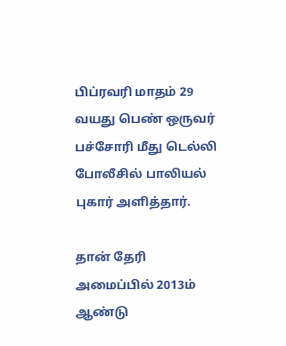பிப்ரவரி மாதம் 29 வயது பெண் ஒருவர் பச்சோரி மீது டெல்லி போலீசில் பாலியல் புகார் அளித்தார்.

தான் தேரி அமைப்பில் 2013ம் ஆண்டு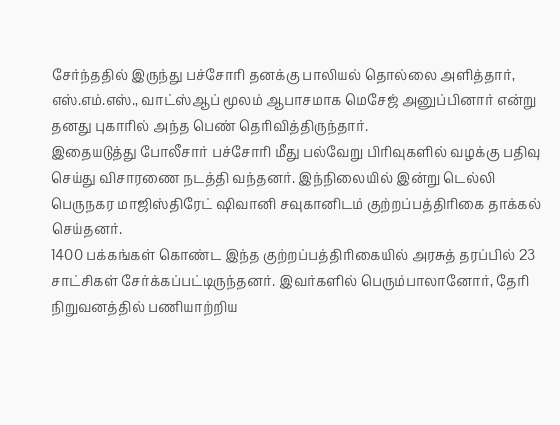சேர்ந்ததில் இருந்து பச்சோரி தனக்கு பாலியல் தொல்லை அளித்தார், எஸ்.எம்.எஸ்., வாட்ஸ்ஆப் மூலம் ஆபாசமாக மெசேஜ் அனுப்பினார் என்று தனது புகாரில் அந்த பெண் தெரிவித்திருந்தார்.
இதையடுத்து போலீசார் பச்சோரி மீது பல்வேறு பிரிவுகளில் வழக்கு பதிவு செய்து விசாரணை நடத்தி வந்தனர். இந்நிலையில் இன்று டெல்லி பெருநகர மாஜிஸ்திரேட் ஷிவானி சவுகானிடம் குற்றப்பத்திரிகை தாக்கல் செய்தனர்.
1400 பக்கங்கள் கொண்ட இந்த குற்றப்பத்திரிகையில் அரசுத் தரப்பில் 23 சாட்சிகள் சேர்க்கப்பட்டிருந்தனர். இவர்களில் பெரும்பாலானோர், தேரி நிறுவனத்தில் பணியாற்றிய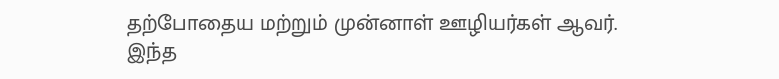தற்போதைய மற்றும் முன்னாள் ஊழியர்கள் ஆவர். இந்த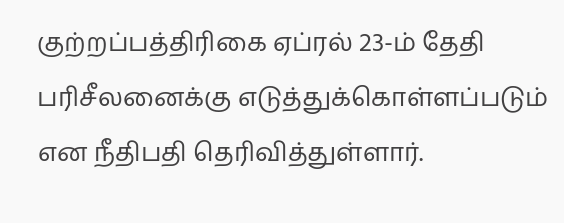குற்றப்பத்திரிகை ஏப்ரல் 23-ம் தேதி பரிசீலனைக்கு எடுத்துக்கொள்ளப்படும் என நீதிபதி தெரிவித்துள்ளார்.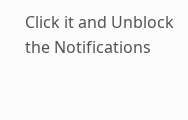Click it and Unblock the Notifications